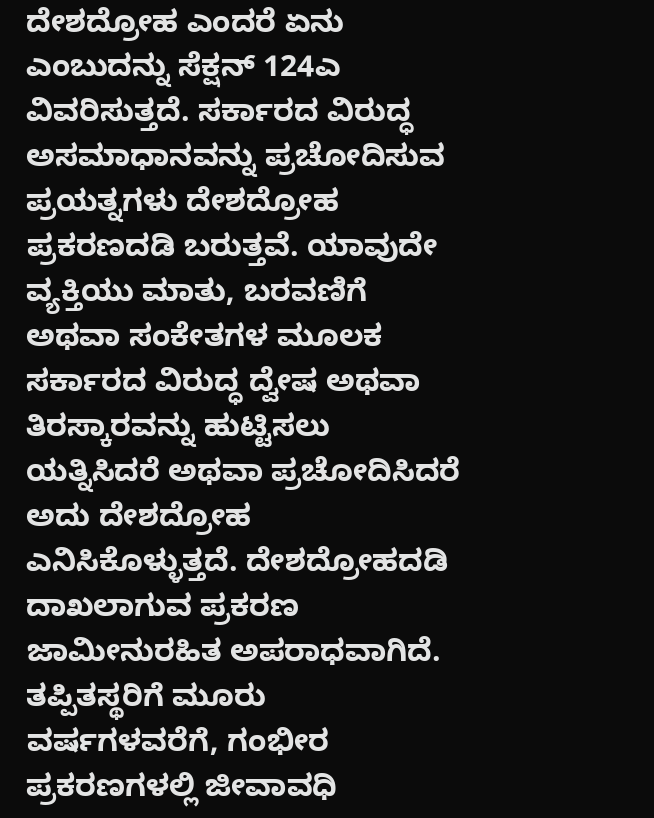ದೇಶದ್ರೋಹ ಎಂದರೆ ಏನು ಎಂಬುದನ್ನು ಸೆಕ್ಷನ್ 124ಎ ವಿವರಿಸುತ್ತದೆ. ಸರ್ಕಾರದ ವಿರುದ್ಧ ಅಸಮಾಧಾನವನ್ನು ಪ್ರಚೋದಿಸುವ ಪ್ರಯತ್ನಗಳು ದೇಶದ್ರೋಹ ಪ್ರಕರಣದಡಿ ಬರುತ್ತವೆ. ಯಾವುದೇ ವ್ಯಕ್ತಿಯು ಮಾತು, ಬರವಣಿಗೆ ಅಥವಾ ಸಂಕೇತಗಳ ಮೂಲಕ ಸರ್ಕಾರದ ವಿರುದ್ಧ ದ್ವೇಷ ಅಥವಾ ತಿರಸ್ಕಾರವನ್ನು ಹುಟ್ಟಿಸಲು ಯತ್ನಿಸಿದರೆ ಅಥವಾ ಪ್ರಚೋದಿಸಿದರೆ ಅದು ದೇಶದ್ರೋಹ ಎನಿಸಿಕೊಳ್ಳುತ್ತದೆ. ದೇಶದ್ರೋಹದಡಿ ದಾಖಲಾಗುವ ಪ್ರಕರಣ ಜಾಮೀನುರಹಿತ ಅಪರಾಧವಾಗಿದೆ. ತಪ್ಪಿತಸ್ಥರಿಗೆ ಮೂರು ವರ್ಷಗಳವರೆಗೆ, ಗಂಭೀರ ಪ್ರಕರಣಗಳಲ್ಲಿ ಜೀವಾವಧಿ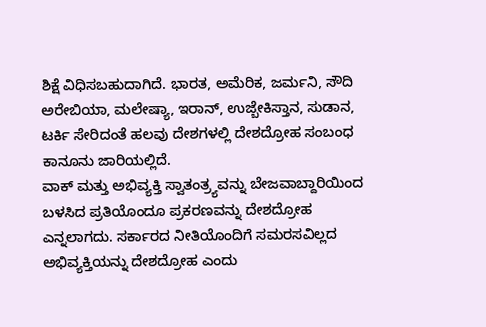ಶಿಕ್ಷೆ ವಿಧಿಸಬಹುದಾಗಿದೆ. ಭಾರತ, ಅಮೆರಿಕ, ಜರ್ಮನಿ, ಸೌದಿ ಅರೇಬಿಯಾ, ಮಲೇಷ್ಯಾ, ಇರಾನ್, ಉಜ್ಬೇಕಿಸ್ತಾನ, ಸುಡಾನ, ಟರ್ಕಿ ಸೇರಿದಂತೆ ಹಲವು ದೇಶಗಳಲ್ಲಿ ದೇಶದ್ರೋಹ ಸಂಬಂಧ ಕಾನೂನು ಜಾರಿಯಲ್ಲಿದೆ.
ವಾಕ್ ಮತ್ತು ಅಭಿವ್ಯಕ್ತಿ ಸ್ವಾತಂತ್ರ್ಯವನ್ನು ಬೇಜವಾಬ್ದಾರಿಯಿಂದ ಬಳಸಿದ ಪ್ರತಿಯೊಂದೂ ಪ್ರಕರಣವನ್ನು ದೇಶದ್ರೋಹ ಎನ್ನಲಾಗದು. ಸರ್ಕಾರದ ನೀತಿಯೊಂದಿಗೆ ಸಮರಸವಿಲ್ಲದ ಅಭಿವ್ಯಕ್ತಿಯನ್ನು ದೇಶದ್ರೋಹ ಎಂದು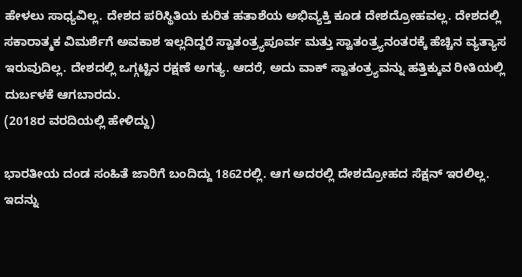ಹೇಳಲು ಸಾಧ್ಯವಿಲ್ಲ. ದೇಶದ ಪರಿಸ್ಥಿತಿಯ ಕುರಿತ ಹತಾಶೆಯ ಅಭಿವ್ಯಕ್ತಿ ಕೂಡ ದೇಶದ್ರೋಹವಲ್ಲ. ದೇಶದಲ್ಲಿ ಸಕಾರಾತ್ಮಕ ವಿಮರ್ಶೆಗೆ ಅವಕಾಶ ಇಲ್ಲದಿದ್ದರೆ ಸ್ವಾತಂತ್ರ್ಯಪೂರ್ವ ಮತ್ತು ಸ್ವಾತಂತ್ರ್ಯನಂತರಕ್ಕೆ ಹೆಚ್ಚಿನ ವ್ಯತ್ಯಾಸ ಇರುವುದಿಲ್ಲ. ದೇಶದಲ್ಲಿ ಒಗ್ಗಟ್ಟಿನ ರಕ್ಷಣೆ ಅಗತ್ಯ. ಆದರೆ, ಅದು ವಾಕ್ ಸ್ವಾತಂತ್ರ್ಯವನ್ನು ಹತ್ತಿಕ್ಕುವ ರೀತಿಯಲ್ಲಿ ದುರ್ಬಳಕೆ ಆಗಬಾರದು.
(2018ರ ವರದಿಯಲ್ಲಿ ಹೇಳಿದ್ದು)

ಭಾರತೀಯ ದಂಡ ಸಂಹಿತೆ ಜಾರಿಗೆ ಬಂದಿದ್ದು 1862ರಲ್ಲಿ. ಆಗ ಅದರಲ್ಲಿ ದೇಶದ್ರೋಹದ ಸೆಕ್ಷನ್ ಇರಲಿಲ್ಲ. ಇದನ್ನು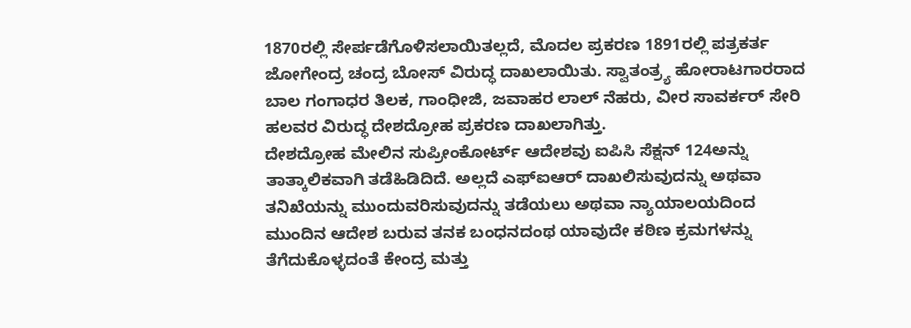1870ರಲ್ಲಿ ಸೇರ್ಪಡೆಗೊಳಿಸಲಾಯಿತಲ್ಲದೆ, ಮೊದಲ ಪ್ರಕರಣ 1891ರಲ್ಲಿ ಪತ್ರಕರ್ತ ಜೋಗೇಂದ್ರ ಚಂದ್ರ ಬೋಸ್ ವಿರುದ್ಧ ದಾಖಲಾಯಿತು. ಸ್ವಾತಂತ್ರ್ಯ ಹೋರಾಟಗಾರರಾದ ಬಾಲ ಗಂಗಾಧರ ತಿಲಕ, ಗಾಂಧೀಜಿ, ಜವಾಹರ ಲಾಲ್ ನೆಹರು, ವೀರ ಸಾವರ್ಕರ್ ಸೇರಿ ಹಲವರ ವಿರುದ್ಧ ದೇಶದ್ರೋಹ ಪ್ರಕರಣ ದಾಖಲಾಗಿತ್ತು.
ದೇಶದ್ರೋಹ ಮೇಲಿನ ಸುಪ್ರೀಂಕೋರ್ಟ್ ಆದೇಶವು ಐಪಿಸಿ ಸೆಕ್ಷನ್ 124ಅನ್ನು ತಾತ್ಕಾಲಿಕವಾಗಿ ತಡೆಹಿಡಿದಿದೆ. ಅಲ್ಲದೆ ಎಫ್ಐಆರ್ ದಾಖಲಿಸುವುದನ್ನು ಅಥವಾ ತನಿಖೆಯನ್ನು ಮುಂದುವರಿಸುವುದನ್ನು ತಡೆಯಲು ಅಥವಾ ನ್ಯಾಯಾಲಯದಿಂದ ಮುಂದಿನ ಆದೇಶ ಬರುವ ತನಕ ಬಂಧನದಂಥ ಯಾವುದೇ ಕಠಿಣ ಕ್ರಮಗಳನ್ನು ತೆಗೆದುಕೊಳ್ಳದಂತೆ ಕೇಂದ್ರ ಮತ್ತು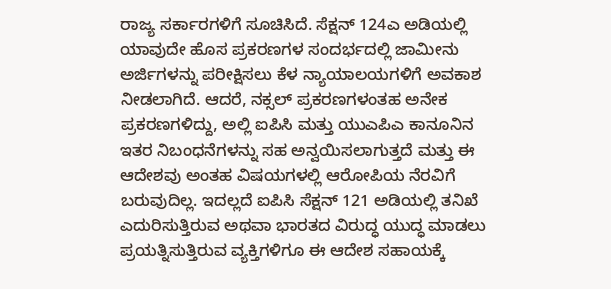ರಾಜ್ಯ ಸರ್ಕಾರಗಳಿಗೆ ಸೂಚಿಸಿದೆ. ಸೆಕ್ಷನ್ 124ಎ ಅಡಿಯಲ್ಲಿ ಯಾವುದೇ ಹೊಸ ಪ್ರಕರಣಗಳ ಸಂದರ್ಭದಲ್ಲಿ ಜಾಮೀನು ಅರ್ಜಿಗಳನ್ನು ಪರೀಕ್ಷಿಸಲು ಕೆಳ ನ್ಯಾಯಾಲಯಗಳಿಗೆ ಅವಕಾಶ ನೀಡಲಾಗಿದೆ. ಆದರೆ, ನಕ್ಸಲ್ ಪ್ರಕರಣಗಳಂತಹ ಅನೇಕ ಪ್ರಕರಣಗಳಿದ್ದು, ಅಲ್ಲಿ ಐಪಿಸಿ ಮತ್ತು ಯುಎಪಿಎ ಕಾನೂನಿನ ಇತರ ನಿಬಂಧನೆಗಳನ್ನು ಸಹ ಅನ್ವಯಿಸಲಾಗುತ್ತದೆ ಮತ್ತು ಈ ಆದೇಶವು ಅಂತಹ ವಿಷಯಗಳಲ್ಲಿ ಆರೋಪಿಯ ನೆರವಿಗೆ ಬರುವುದಿಲ್ಲ. ಇದಲ್ಲದೆ ಐಪಿಸಿ ಸೆಕ್ಷನ್ 121 ಅಡಿಯಲ್ಲಿ ತನಿಖೆ ಎದುರಿಸುತ್ತಿರುವ ಅಥವಾ ಭಾರತದ ವಿರುದ್ಧ ಯುದ್ಧ ಮಾಡಲು ಪ್ರಯತ್ನಿಸುತ್ತಿರುವ ವ್ಯಕ್ತಿಗಳಿಗೂ ಈ ಆದೇಶ ಸಹಾಯಕ್ಕೆ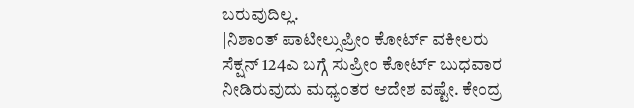ಬರುವುದಿಲ್ಲ.
|ನಿಶಾಂತ್ ಪಾಟೀಲ್ಸುಪ್ರೀಂ ಕೋರ್ಟ್ ವಕೀಲರು
ಸೆಕ್ಷನ್ 124ಎ ಬಗ್ಗೆ ಸುಪ್ರೀಂ ಕೋರ್ಟ್ ಬುಧವಾರ ನೀಡಿರುವುದು ಮಧ್ಯಂತರ ಆದೇಶ ವಷ್ಟೇ. ಕೇಂದ್ರ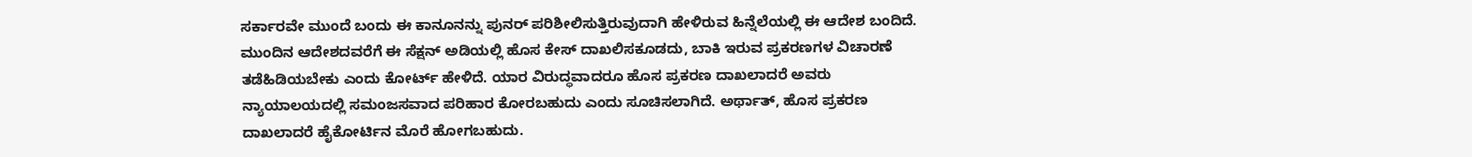ಸರ್ಕಾರವೇ ಮುಂದೆ ಬಂದು ಈ ಕಾನೂನನ್ನು ಪುನರ್ ಪರಿಶೀಲಿಸುತ್ತಿರುವುದಾಗಿ ಹೇಳಿರುವ ಹಿನ್ನೆಲೆಯಲ್ಲಿ ಈ ಆದೇಶ ಬಂದಿದೆ. ಮುಂದಿನ ಆದೇಶದವರೆಗೆ ಈ ಸೆಕ್ಷನ್ ಅಡಿಯಲ್ಲಿ ಹೊಸ ಕೇಸ್ ದಾಖಲಿಸಕೂಡದು, ಬಾಕಿ ಇರುವ ಪ್ರಕರಣಗಳ ವಿಚಾರಣೆ ತಡೆಹಿಡಿಯಬೇಕು ಎಂದು ಕೋರ್ಟ್ ಹೇಳಿದೆ. ಯಾರ ವಿರುದ್ಧವಾದರೂ ಹೊಸ ಪ್ರಕರಣ ದಾಖಲಾದರೆ ಅವರು ನ್ಯಾಯಾಲಯದಲ್ಲಿ ಸಮಂಜಸವಾದ ಪರಿಹಾರ ಕೋರಬಹುದು ಎಂದು ಸೂಚಿಸಲಾಗಿದೆ. ಅರ್ಥಾತ್, ಹೊಸ ಪ್ರಕರಣ ದಾಖಲಾದರೆ ಹೈಕೋರ್ಟಿನ ಮೊರೆ ಹೋಗಬಹುದು.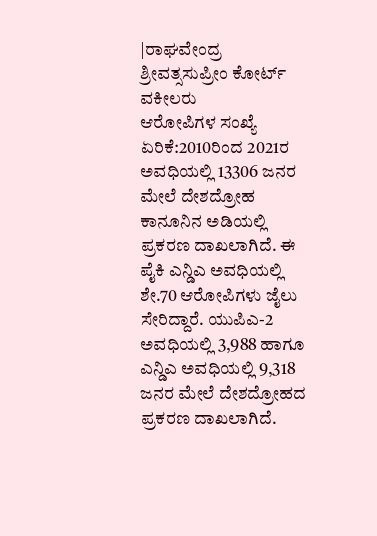|ರಾಘವೇಂದ್ರ ಶ್ರೀವತ್ಸಸುಪ್ರೀಂ ಕೋರ್ಟ್ ವಕೀಲರು
ಆರೋಪಿಗಳ ಸಂಖ್ಯೆ ಏರಿಕೆ:2010ರಿಂದ 2021ರ ಅವಧಿಯಲ್ಲಿ 13306 ಜನರ ಮೇಲೆ ದೇಶದ್ರೋಹ ಕಾನೂನಿನ ಅಡಿಯಲ್ಲಿ ಪ್ರಕರಣ ದಾಖಲಾಗಿದೆ. ಈ ಪೈಕಿ ಎನ್ಡಿಎ ಅವಧಿಯಲ್ಲಿ ಶೇ.70 ಆರೋಪಿಗಳು ಜೈಲು ಸೇರಿದ್ದಾರೆ. ಯುಪಿಎ-2 ಅವಧಿಯಲ್ಲಿ 3,988 ಹಾಗೂ ಎನ್ಡಿಎ ಅವಧಿಯಲ್ಲಿ 9,318 ಜನರ ಮೇಲೆ ದೇಶದ್ರೋಹದ ಪ್ರಕರಣ ದಾಖಲಾಗಿದೆ.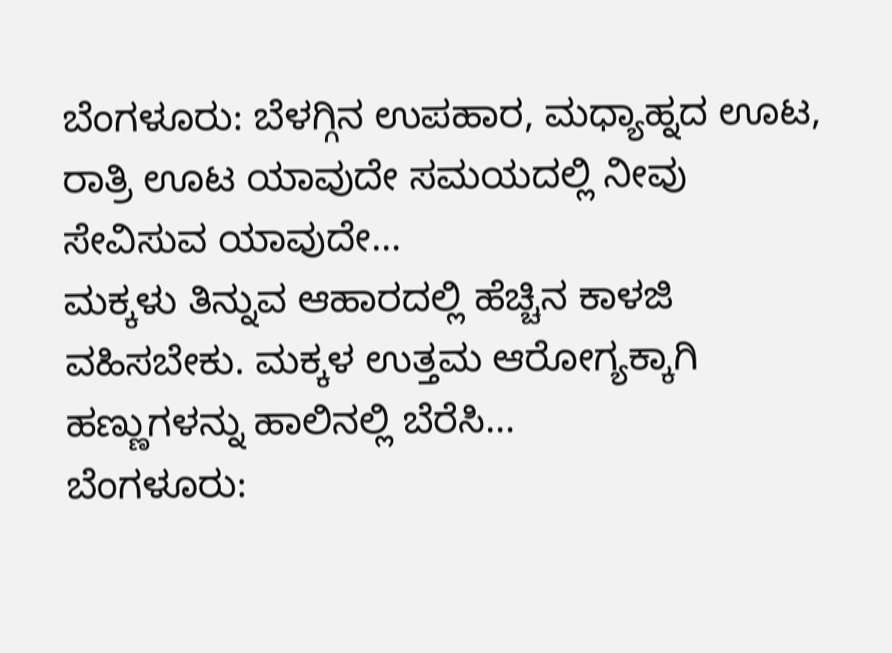ಬೆಂಗಳೂರು: ಬೆಳಗ್ಗಿನ ಉಪಹಾರ, ಮಧ್ಯಾಹ್ನದ ಊಟ, ರಾತ್ರಿ ಊಟ ಯಾವುದೇ ಸಮಯದಲ್ಲಿ ನೀವು ಸೇವಿಸುವ ಯಾವುದೇ…
ಮಕ್ಕಳು ತಿನ್ನುವ ಆಹಾರದಲ್ಲಿ ಹೆಚ್ಚಿನ ಕಾಳಜಿ ವಹಿಸಬೇಕು. ಮಕ್ಕಳ ಉತ್ತಮ ಆರೋಗ್ಯಕ್ಕಾಗಿ ಹಣ್ಣುಗಳನ್ನು ಹಾಲಿನಲ್ಲಿ ಬೆರೆಸಿ…
ಬೆಂಗಳೂರು: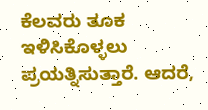ಕೆಲವರು ತೂಕ ಇಳಿಸಿಕೊಳ್ಳಲು ಪ್ರಯತ್ನಿಸುತ್ತಾರೆ. ಆದರೆ,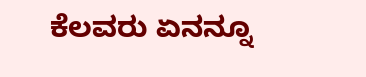ಕೆಲವರು ಏನನ್ನೂ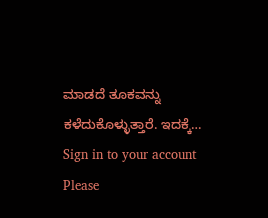ಮಾಡದೆ ತೂಕವನ್ನು ಕಳೆದುಕೊಳ್ಳುತ್ತಾರೆ. ಇದಕ್ಕೆ…
Sign in to your account
Please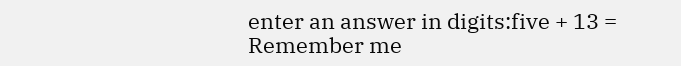enter an answer in digits:five + 13 =
Remember me